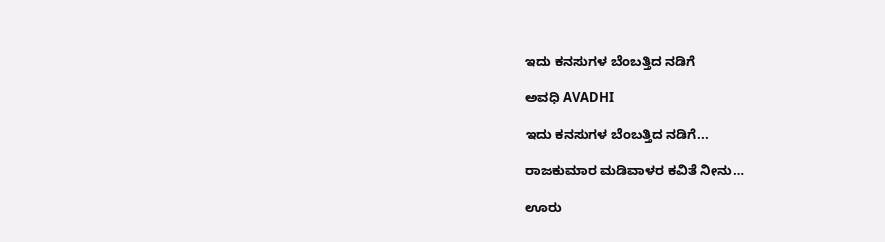ಇದು ಕನಸುಗಳ ಬೆಂಬತ್ತಿದ ನಡಿಗೆ‍

ಅವಧಿ AVADHI

ಇದು ಕನಸುಗಳ ಬೆಂಬತ್ತಿದ ನಡಿಗೆ...

ರಾಜಕುಮಾರ ಮಡಿವಾಳರ ಕವಿತೆ ನೀನು…

ಊರು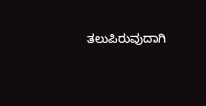ತಲುಪಿರುವುದಾಗಿ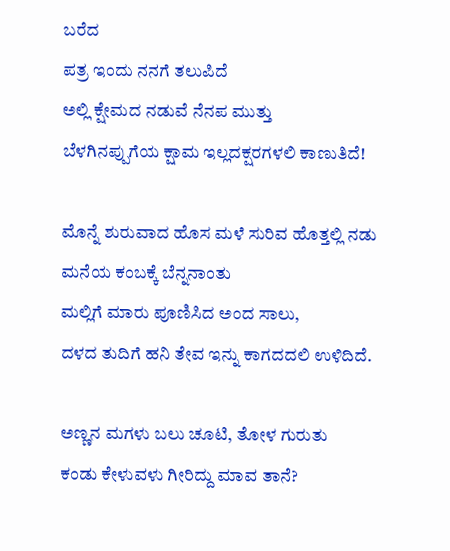ಬರೆದ
ಪತ್ರ ಇಂದು ನನಗೆ ತಲುಪಿದೆ
ಅಲ್ಲಿ ಕ್ಷೇಮದ ನಡುವೆ ನೆನಪ ಮುತ್ತು
ಬೆಳಗಿನಪ್ಪುಗೆಯ ಕ್ಷಾಮ ಇಲ್ಲದಕ್ಷರಗಳಲಿ ಕಾಣುತಿದೆ!

ಮೊನ್ನೆ ಶುರುವಾದ ಹೊಸ ಮಳೆ ಸುರಿವ ಹೊತ್ತಲ್ಲಿ ನಡು ಮನೆಯ ಕಂಬಕ್ಕೆ ಬೆನ್ನನಾಂತು
ಮಲ್ಲಿಗೆ ಮಾರು ಪೂಣಿಸಿದ ಅಂದ ಸಾಲು,
ದಳದ ತುದಿಗೆ ಹನಿ ತೇವ ಇನ್ನು ಕಾಗದದಲಿ ಉಳಿದಿದೆ.

ಅಣ್ಣನ ಮಗಳು ಬಲು ಚೂಟಿ, ತೋಳ ಗುರುತು
ಕಂಡು ಕೇಳುವಳು ಗೀರಿದ್ದು ಮಾವ ತಾನೆ?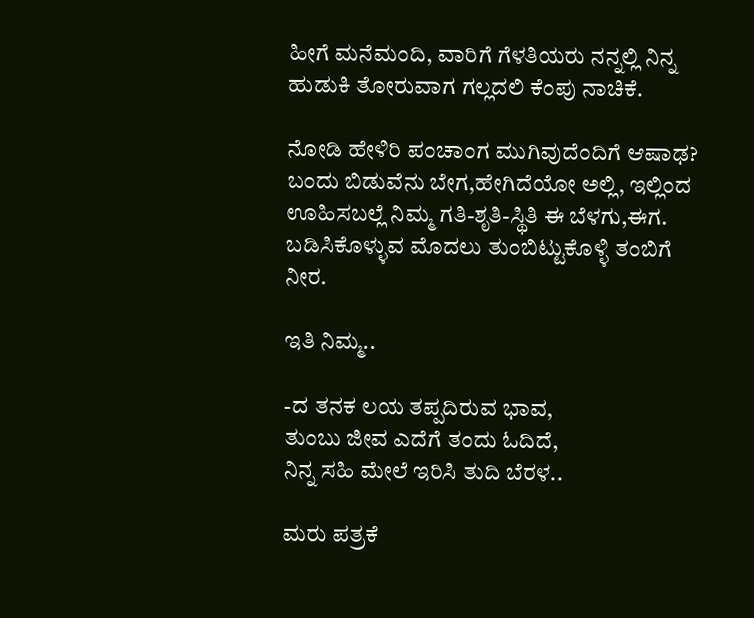ಹೀಗೆ ಮನೆಮಂದಿ, ವಾರಿಗೆ ಗೆಳತಿಯರು ನನ್ನಲ್ಲಿ ನಿನ್ನ
ಹುಡುಕಿ ತೋರುವಾಗ ಗಲ್ಲದಲಿ ಕೆಂಪು ನಾಚಿಕೆ.

ನೋಡಿ ಹೇಳಿರಿ ಪಂಚಾಂಗ ಮುಗಿವುದೆಂದಿಗೆ ಆಷಾಢ?
ಬಂದು ಬಿಡುವೆನು ಬೇಗ,ಹೇಗಿದೆಯೋ ಅಲ್ಲಿ, ಇಲ್ಲಿಂದ
ಊಹಿಸಬಲ್ಲೆ ನಿಮ್ಮ ಗತಿ-ಶೃತಿ-ಸ್ಥಿತಿ ಈ ಬೆಳಗು,ಈಗ.
ಬಡಿಸಿಕೊಳ್ಳುವ ಮೊದಲು ತುಂಬಿಟ್ಟುಕೊಳ್ಳಿ ತಂಬಿಗೆ ನೀರ.

ಇತಿ ನಿಮ್ಮ..

-ದ ತನಕ ಲಯ ತಪ್ಪದಿರುವ ಭಾವ,
ತುಂಬು ಜೀವ ಎದೆಗೆ ತಂದು ಓದಿದೆ,
ನಿನ್ನ ಸಹಿ ಮೇಲೆ ಇರಿಸಿ ತುದಿ ಬೆರಳ..

ಮರು ಪತ್ರಕೆ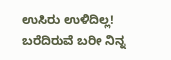ಉಸಿರು ಉಳಿದಿಲ್ಲ!
ಬರೆದಿರುವೆ ಬರೀ ನಿನ್ನ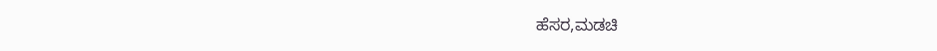ಹೆಸರ,ಮಡಚಿ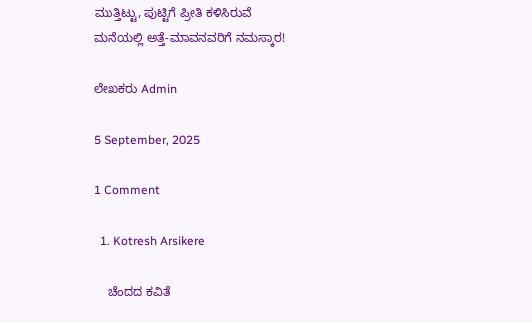ಮುತ್ತಿಟ್ಟು, ಪುಟ್ಟಿಗೆ ಪ್ರೀತಿ ಕಳಿಸಿರುವೆ
ಮನೆಯಲ್ಲಿ ಅತ್ತೆ-ಮಾವನವರಿಗೆ ನಮಸ್ಕಾರ!

ಲೇಖಕರು Admin

5 September, 2025

1 Comment

  1. Kotresh Arsikere

    ಚೆಂದದ ಕವಿತೆ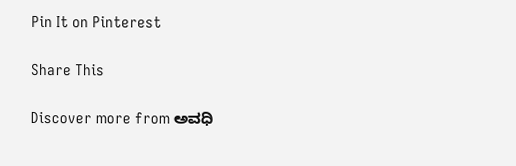Pin It on Pinterest

Share This

Discover more from ಅವಧಿ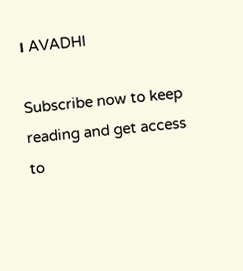। AVADHI

Subscribe now to keep reading and get access to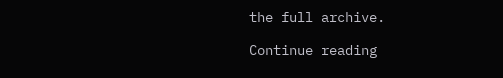the full archive.

Continue reading